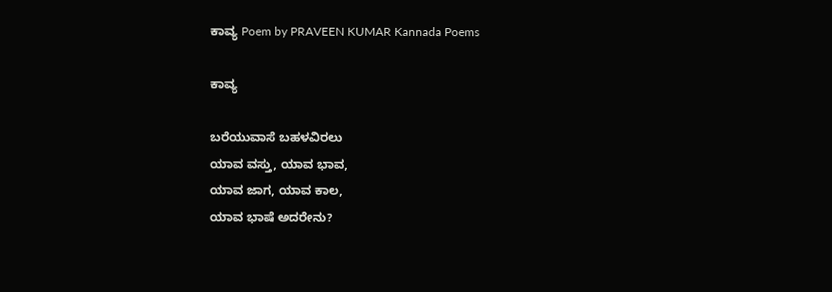ಕಾವ್ಯ Poem by PRAVEEN KUMAR Kannada Poems

ಕಾವ್ಯ

ಬರೆಯುವಾಸೆ ಬಹಳವಿರಲು
ಯಾವ ವಸ್ತು, ಯಾವ ಭಾವ,
ಯಾವ ಜಾಗ, ಯಾವ ಕಾಲ,
ಯಾವ ಭಾಷೆ ಅದರೇನು?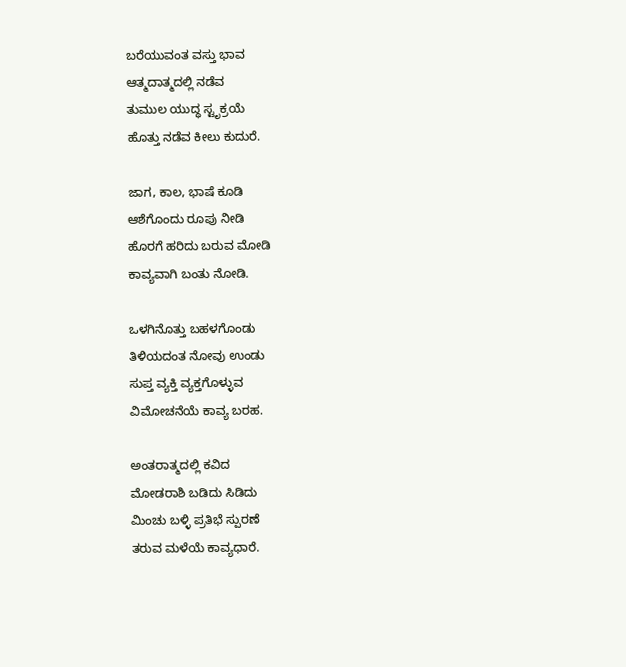ಬರೆಯುವಂತ ವಸ್ತು ಭಾವ
ಆತ್ಮದಾತ್ಮದಲ್ಲಿ ನಡೆವ
ತುಮುಲ ಯುದ್ಧ ಸ್ಟೃಕ್ರಯೆ
ಹೊತ್ತು ನಡೆವ ಕೀಲು ಕುದುರೆ.

ಜಾಗ, ಕಾಲ, ಭಾಷೆ ಕೂಡಿ
ಆಶೆಗೊಂದು ರೂಪು ನೀಡಿ
ಹೊರಗೆ ಹರಿದು ಬರುವ ಮೋಡಿ
ಕಾವ್ಯವಾಗಿ ಬಂತು ನೋಡಿ.

ಒಳಗಿನೊತ್ತು ಬಹಳಗೊಂಡು
ತಿಳಿಯದಂತ ನೋವು ಉಂಡು
ಸುಪ್ತ ವ್ಯಕ್ತಿ ವ್ಯಕ್ತಗೊಳ್ಳುವ
ವಿಮೋಚನೆಯೆ ಕಾವ್ಯ ಬರಹ.

ಅಂತರಾತ್ಮದಲ್ಲಿ ಕವಿದ
ಮೋಡರಾಶಿ ಬಡಿದು ಸಿಡಿದು
ಮಿಂಚು ಬಳ್ಳಿ ಪ್ರತಿಭೆ ಸ್ಪುರಣೆ
ತರುವ ಮಳೆಯೆ ಕಾವ್ಯಧಾರೆ.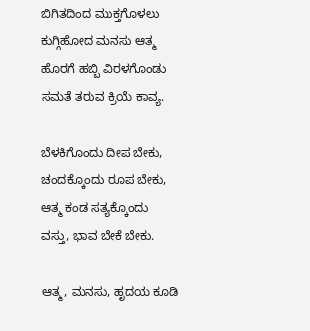ಬಿಗಿತದಿಂದ ಮುಕ್ತಗೊಳಲು
ಕುಗ್ಗಿಹೋದ ಮನಸು ಆತ್ಮ
ಹೊರಗೆ ಹಬ್ಬಿ ವಿರಳಗೊಂಡು
ಸಮತೆ ತರುವ ಕ್ರಿಯೆ ಕಾವ್ಯ.

ಬೆಳಕಿಗೊಂದು ದೀಪ ಬೇಕು,
ಚಂದಕ್ಕೊಂದು ರೂಪ ಬೇಕು,
ಆತ್ಮ ಕಂಡ ಸತ್ಯಕ್ಕೊಂದು
ವಸ್ತು, ಭಾವ ಬೇಕೆ ಬೇಕು.

ಆತ್ಮ, ಮನಸು, ಹೃದಯ ಕೂಡಿ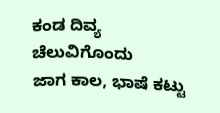ಕಂಡ ದಿವ್ಯ ಚೆಲುವಿಗೊಂದು
ಜಾಗ ಕಾಲ, ಭಾಷೆ ಕಟ್ಟು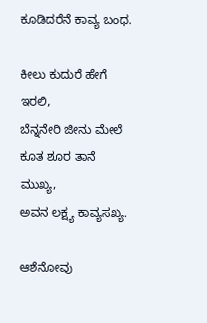ಕೂಡಿದರೆನೆ ಕಾವ್ಯ ಬಂಧ.

ಕೀಲು ಕುದುರೆ ಹೇಗೆ ಇರಲಿ,
ಬೆನ್ನನೇರಿ ಜೀನು ಮೇಲೆ
ಕೂತ ಶೂರ ತಾನೆ ಮುಖ್ಯ,
ಅವನ ಲಕ್ಷ್ಯ ಕಾವ್ಯಸಖ್ಯ.

ಆಶೆನೋವು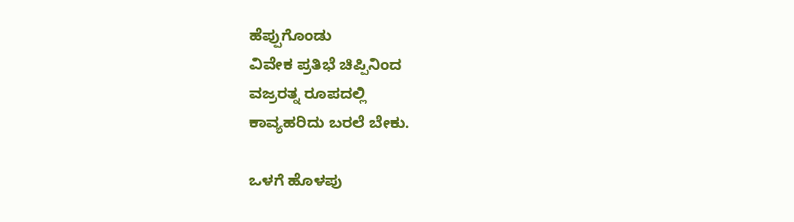ಹೆಪ್ಪುಗೊಂಡು
ವಿವೇಕ ಪ್ರತಿಭೆ ಚಿಪ್ಪಿನಿಂದ
ವಜ್ರರತ್ನ ರೂಪದಲ್ಲಿ
ಕಾವ್ಯಹರಿದು ಬರಲೆ ಬೇಕು.

ಒಳಗೆ ಹೊಳಪು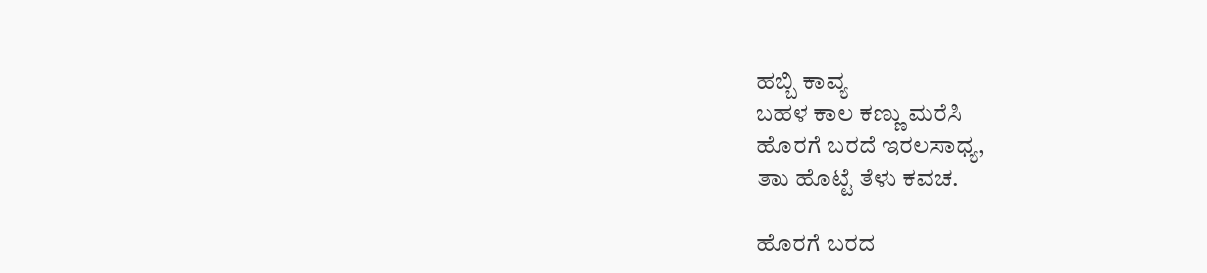ಹಬ್ಬಿ ಕಾವ್ಯ
ಬಹಳ ಕಾಲ ಕಣ್ಣು ಮರೆಸಿ
ಹೊರಗೆ ಬರದೆ ಇರಲಸಾಧ್ಯ,
ತಾು ಹೊಟ್ಟೆ ತೆಳು ಕವಚ.

ಹೊರಗೆ ಬರದ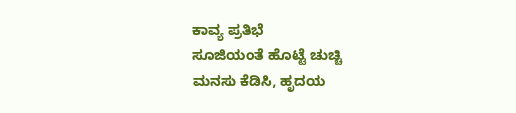ಕಾವ್ಯ ಪ್ರತಿಭೆ
ಸೂಜಿಯಂತೆ ಹೊಟ್ಟೆ ಚುಚ್ಚಿ
ಮನಸು ಕೆಡಿಸಿ, ಹೃದಯ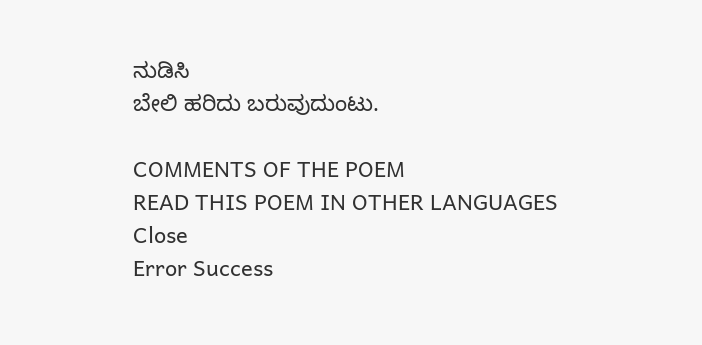ನುಡಿಸಿ
ಬೇಲಿ ಹರಿದು ಬರುವುದುಂಟು.

COMMENTS OF THE POEM
READ THIS POEM IN OTHER LANGUAGES
Close
Error Success